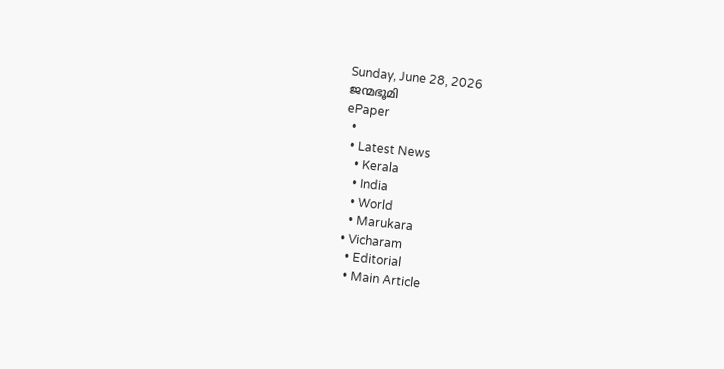Sunday, June 28, 2026
ജന്മഭൂമി
ePaper
  •
  • Latest News
    • Kerala
    • India
    • World
    • Marukara
  • Vicharam
    • Editorial
    • Main Article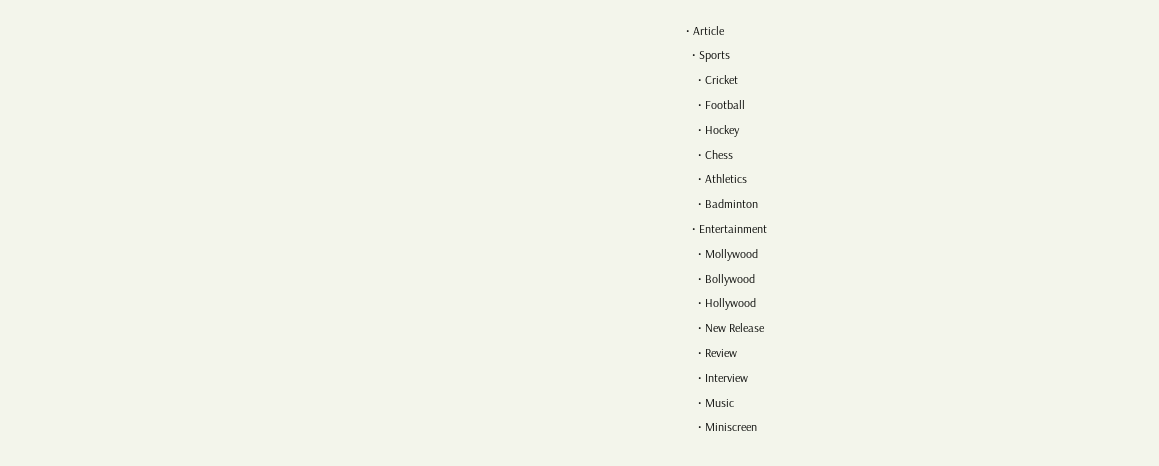• Article
  • Sports
    • Cricket
    • Football
    • Hockey
    • Chess
    • Athletics
    • Badminton
  • Entertainment
    • Mollywood
    • Bollywood
    • Hollywood
    • New Release
    • Review
    • Interview
    • Music
    • Miniscreen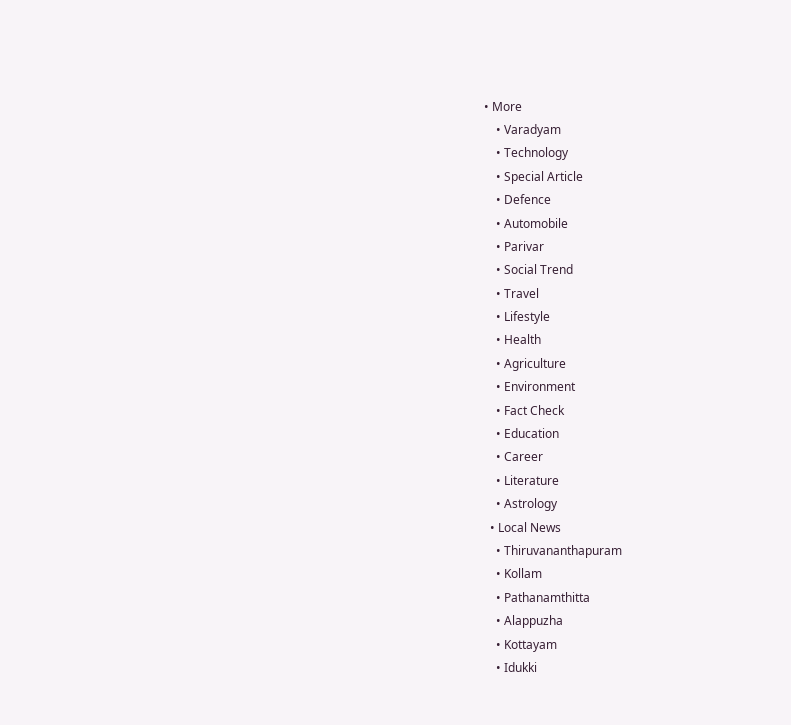• More
    • Varadyam
    • Technology
    • Special Article
    • Defence
    • Automobile
    • Parivar
    • Social Trend
    • Travel
    • Lifestyle
    • Health
    • Agriculture
    • Environment
    • Fact Check
    • Education
    • Career
    • Literature
    • Astrology
  • Local News
    • Thiruvananthapuram
    • Kollam
    • Pathanamthitta
    • Alappuzha
    • Kottayam
    • Idukki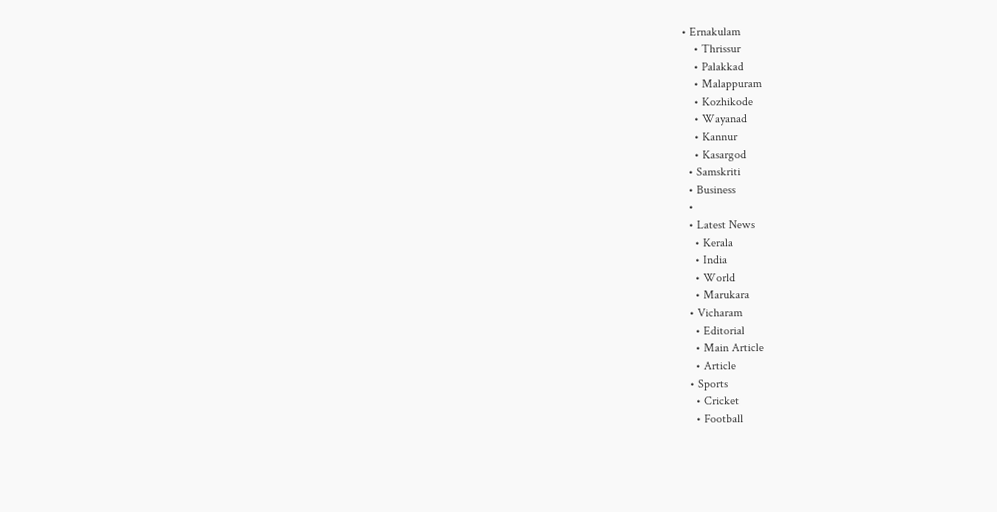• Ernakulam
    • Thrissur
    • Palakkad
    • Malappuram
    • Kozhikode
    • Wayanad
    • Kannur
    • Kasargod
  • Samskriti
  • Business
  •
  • Latest News
    • Kerala
    • India
    • World
    • Marukara
  • Vicharam
    • Editorial
    • Main Article
    • Article
  • Sports
    • Cricket
    • Football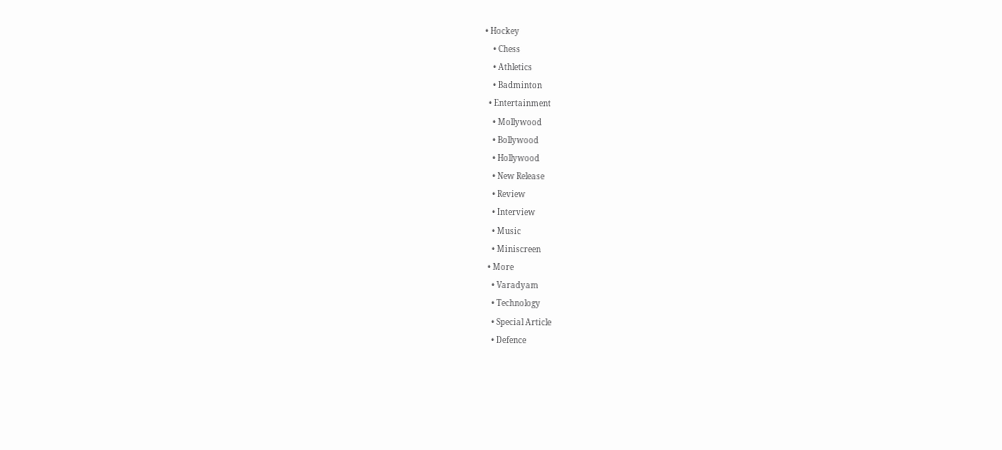• Hockey
    • Chess
    • Athletics
    • Badminton
  • Entertainment
    • Mollywood
    • Bollywood
    • Hollywood
    • New Release
    • Review
    • Interview
    • Music
    • Miniscreen
  • More
    • Varadyam
    • Technology
    • Special Article
    • Defence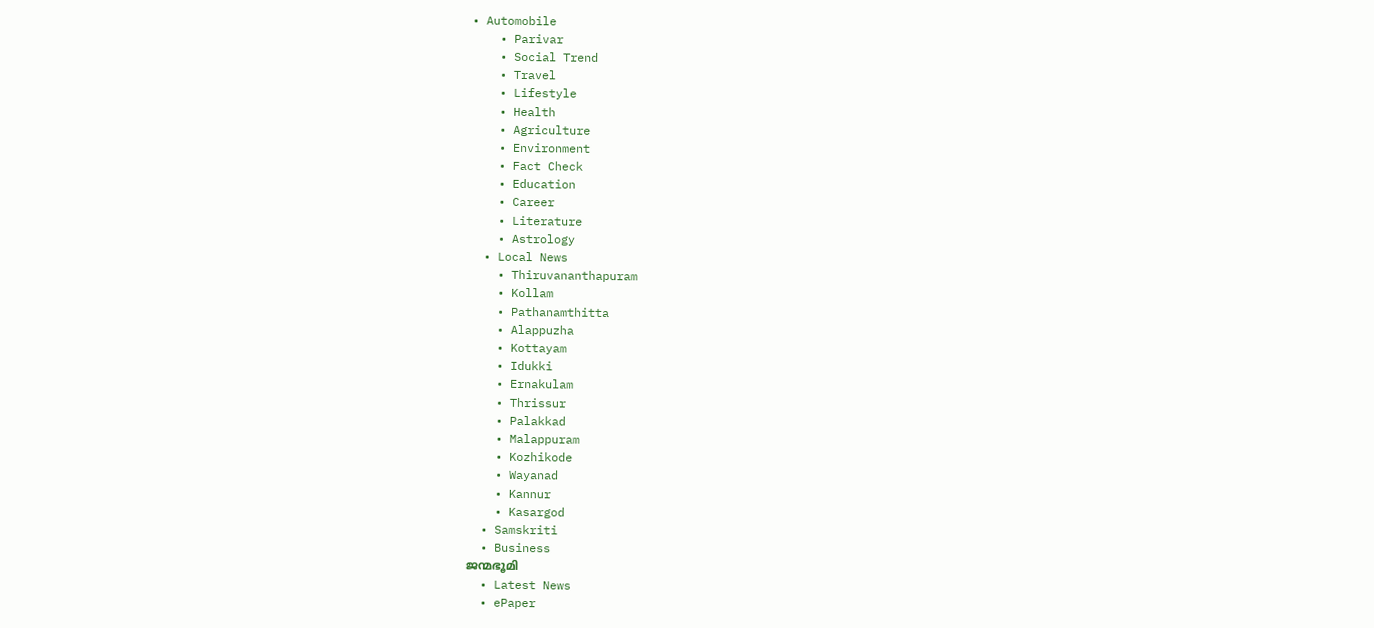• Automobile
    • Parivar
    • Social Trend
    • Travel
    • Lifestyle
    • Health
    • Agriculture
    • Environment
    • Fact Check
    • Education
    • Career
    • Literature
    • Astrology
  • Local News
    • Thiruvananthapuram
    • Kollam
    • Pathanamthitta
    • Alappuzha
    • Kottayam
    • Idukki
    • Ernakulam
    • Thrissur
    • Palakkad
    • Malappuram
    • Kozhikode
    • Wayanad
    • Kannur
    • Kasargod
  • Samskriti
  • Business
ജന്മഭൂമി
  • Latest News
  • ePaper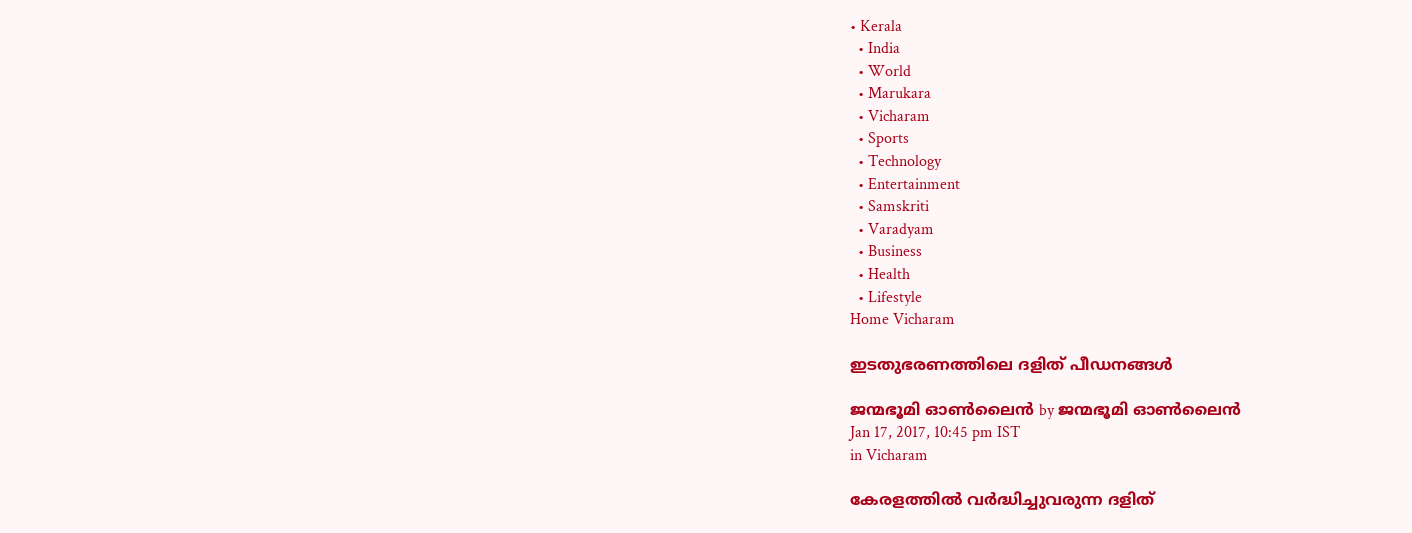• Kerala
  • India
  • World
  • Marukara
  • Vicharam
  • Sports
  • Technology
  • Entertainment
  • Samskriti
  • Varadyam
  • Business
  • Health
  • Lifestyle
Home Vicharam

ഇടതുഭരണത്തിലെ ദളിത് പീഡനങ്ങള്‍

ജന്മഭൂമി ഓണ്‍ലൈന്‍ by ജന്മഭൂമി ഓണ്‍ലൈന്‍
Jan 17, 2017, 10:45 pm IST
in Vicharam

കേരളത്തില്‍ വര്‍ദ്ധിച്ചുവരുന്ന ദളിത്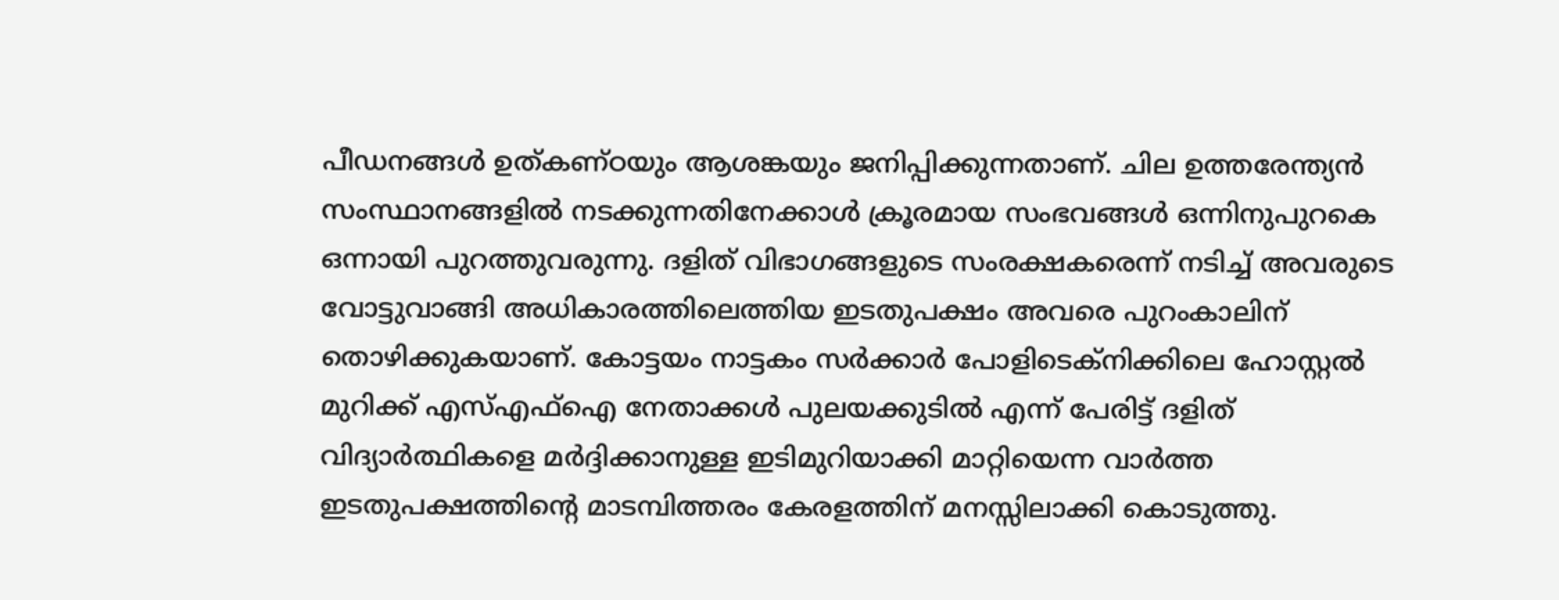പീഡനങ്ങള്‍ ഉത്കണ്ഠയും ആശങ്കയും ജനിപ്പിക്കുന്നതാണ്. ചില ഉത്തരേന്ത്യന്‍ സംസ്ഥാനങ്ങളില്‍ നടക്കുന്നതിനേക്കാള്‍ ക്രൂരമായ സംഭവങ്ങള്‍ ഒന്നിനുപുറകെ ഒന്നായി പുറത്തുവരുന്നു. ദളിത് വിഭാഗങ്ങളുടെ സംരക്ഷകരെന്ന് നടിച്ച് അവരുടെ വോട്ടുവാങ്ങി അധികാരത്തിലെത്തിയ ഇടതുപക്ഷം അവരെ പുറംകാലിന് തൊഴിക്കുകയാണ്. കോട്ടയം നാട്ടകം സര്‍ക്കാര്‍ പോളിടെക്‌നിക്കിലെ ഹോസ്റ്റല്‍ മുറിക്ക് എസ്എഫ്‌ഐ നേതാക്കള്‍ പുലയക്കുടില്‍ എന്ന് പേരിട്ട് ദളിത് വിദ്യാര്‍ത്ഥികളെ മര്‍ദ്ദിക്കാനുള്ള ഇടിമുറിയാക്കി മാറ്റിയെന്ന വാര്‍ത്ത ഇടതുപക്ഷത്തിന്റെ മാടമ്പിത്തരം കേരളത്തിന് മനസ്സിലാക്കി കൊടുത്തു.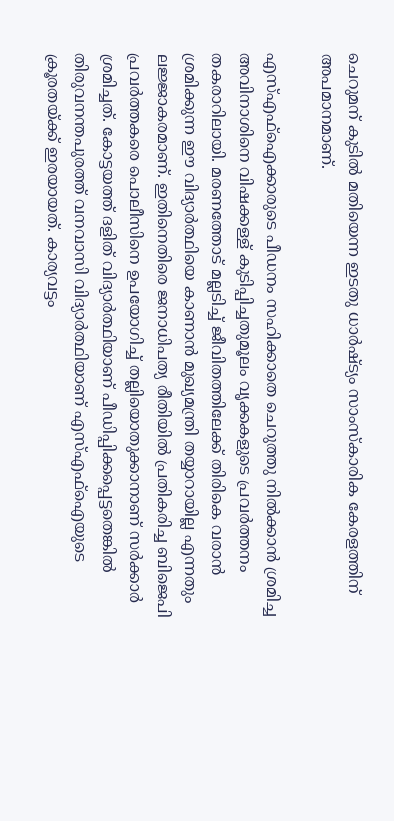ചെറുമന് കുടില്‍ മതിയെന്ന ഇടതു ധാര്‍ഷ്ട്യം സാംസ്‌കാരിക കേരളത്തിന് അപമാനമാണ്.

എസ്എഫ്‌ഐക്കാരുടെ പീഡനം സഹിക്കാതെ ചെറുത്തു നില്‍ക്കാന്‍ ശ്രമിച്ച അവിനാശിനെ വിഷക്കള്ള് കുടിപ്പിച്ചതുമൂലം വൃക്കകളുടെ പ്രവര്‍ത്തനം തകരാറിലായി. മരണത്തോട് മല്ലടിച്ച് ജീവിതത്തിലേക്ക് തിരികെ വരാന്‍ ശ്രമിക്കുന്ന ഈ വിദ്യാര്‍ത്ഥിയെ കാണാന്‍ മുഖ്യമന്ത്രി തയ്യാറായില്ല എന്നതും ലജ്ജാകരമാണ്. ഇതിനെതിരെ ജനാധിപത്യ രീതിയില്‍ പ്രതികരിച്ച ബിജെപി പ്രവര്‍ത്തകരെ പൊലീസിനെ ഉപയോഗിച്ച് തല്ലിയൊതുക്കാനാണ് സര്‍ക്കാര്‍ ശ്രമിച്ചത്. കോട്ടയത്ത് ദളിത് വിദ്യാര്‍ത്ഥിയാണ് പീഡിപ്പിക്കപ്പെട്ടതെങ്കില്‍ തിരുവനന്തപുരത്ത് വനവാസി വിദ്യാര്‍ത്ഥിയാണ് എസ്എഫ്‌ഐയുടെ ക്രൂരതയ്‌ക്ക് ഇരയായത്. കാര്യവട്ടം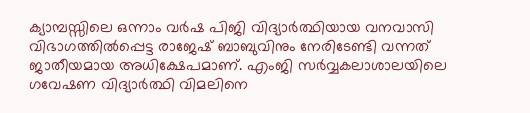ക്യാമ്പസ്സിലെ ഒന്നാം വര്‍ഷ പിജി വിദ്യാര്‍ത്ഥിയായ വനവാസി വിഭാഗത്തില്‍പ്പെട്ട രാജേഷ് ബാബുവിനും നേരിടേണ്ടി വന്നത് ജാതീയമായ അധിക്ഷേപമാണ്. എംജി സര്‍വ്വകലാശാലയിലെ ഗവേഷണ വിദ്യാര്‍ത്ഥി വിമലിനെ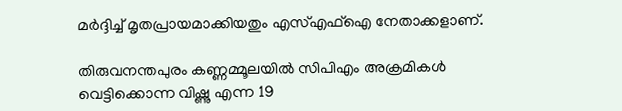മര്‍ദ്ദിച്ച് മൃതപ്രായമാക്കിയതും എസ്എഫ്‌ഐ നേതാക്കളാണ്.

തിരുവനന്തപുരം കണ്ണമ്മൂലയില്‍ സിപിഎം അക്രമികള്‍ വെട്ടിക്കൊന്ന വിഷ്ണു എന്ന 19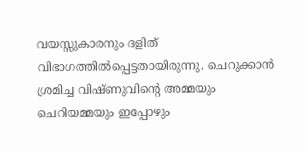വയസ്സുകാരനും ദളിത് വിഭാഗത്തില്‍പ്പെട്ടതായിരുന്നു. ചെറുക്കാന്‍ ശ്രമിച്ച വിഷ്ണുവിന്റെ അമ്മയും ചെറിയമ്മയും ഇപ്പോഴും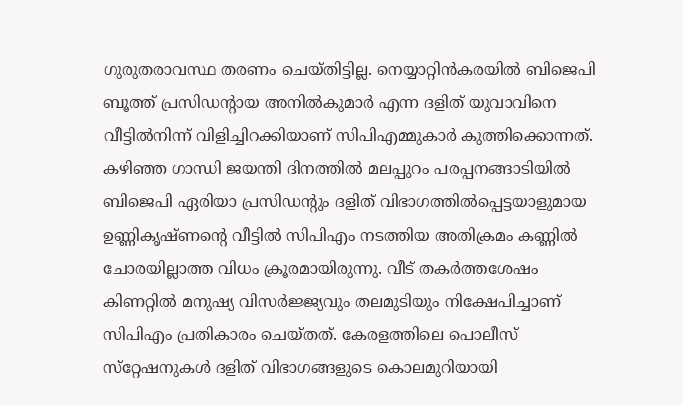ഗുരുതരാവസ്ഥ തരണം ചെയ്തിട്ടില്ല. നെയ്യാറ്റിന്‍കരയില്‍ ബിജെപി ബൂത്ത് പ്രസിഡന്റായ അനില്‍കുമാര്‍ എന്ന ദളിത് യുവാവിനെ വീട്ടില്‍നിന്ന് വിളിച്ചിറക്കിയാണ് സിപിഎമ്മുകാര്‍ കുത്തിക്കൊന്നത്. കഴിഞ്ഞ ഗാന്ധി ജയന്തി ദിനത്തില്‍ മലപ്പുറം പരപ്പനങ്ങാടിയില്‍ ബിജെപി ഏരിയാ പ്രസിഡന്റും ദളിത് വിഭാഗത്തില്‍പ്പെട്ടയാളുമായ ഉണ്ണികൃഷ്ണന്റെ വീട്ടില്‍ സിപിഎം നടത്തിയ അതിക്രമം കണ്ണില്‍ ചോരയില്ലാത്ത വിധം ക്രൂരമായിരുന്നു. വീട് തകര്‍ത്തശേഷം കിണറ്റില്‍ മനുഷ്യ വിസര്‍ജ്ജ്യവും തലമുടിയും നിക്ഷേപിച്ചാണ് സിപിഎം പ്രതികാരം ചെയ്തത്. കേരളത്തിലെ പൊലീസ് സ്‌റ്റേഷനുകള്‍ ദളിത് വിഭാഗങ്ങളുടെ കൊലമുറിയായി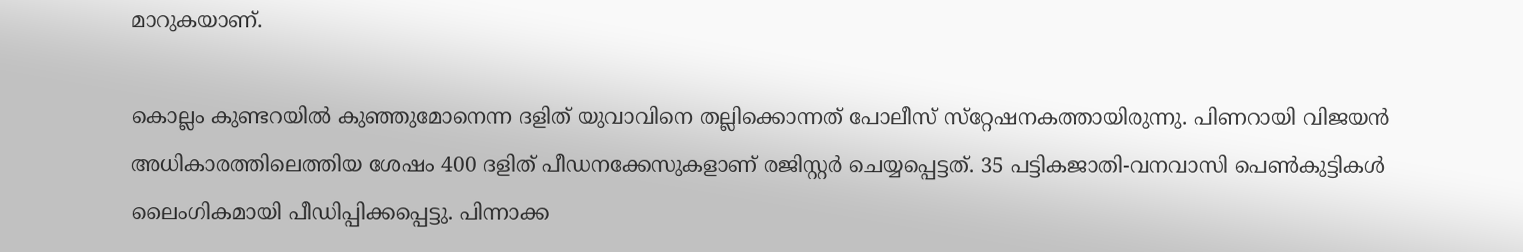മാറുകയാണ്.

കൊല്ലം കുണ്ടറയില്‍ കുഞ്ഞുമോനെന്ന ദളിത് യുവാവിനെ തല്ലിക്കൊന്നത് പോലീസ് സ്‌റ്റേഷനകത്തായിരുന്നു. പിണറായി വിജയന്‍ അധികാരത്തിലെത്തിയ ശേഷം 400 ദളിത് പീഡനക്കേസുകളാണ് രജിസ്റ്റര്‍ ചെയ്യപ്പെട്ടത്. 35 പട്ടികജാതി-വനവാസി പെണ്‍കുട്ടികള്‍ ലൈംഗികമായി പീഡിപ്പിക്കപ്പെട്ടു. പിന്നാക്ക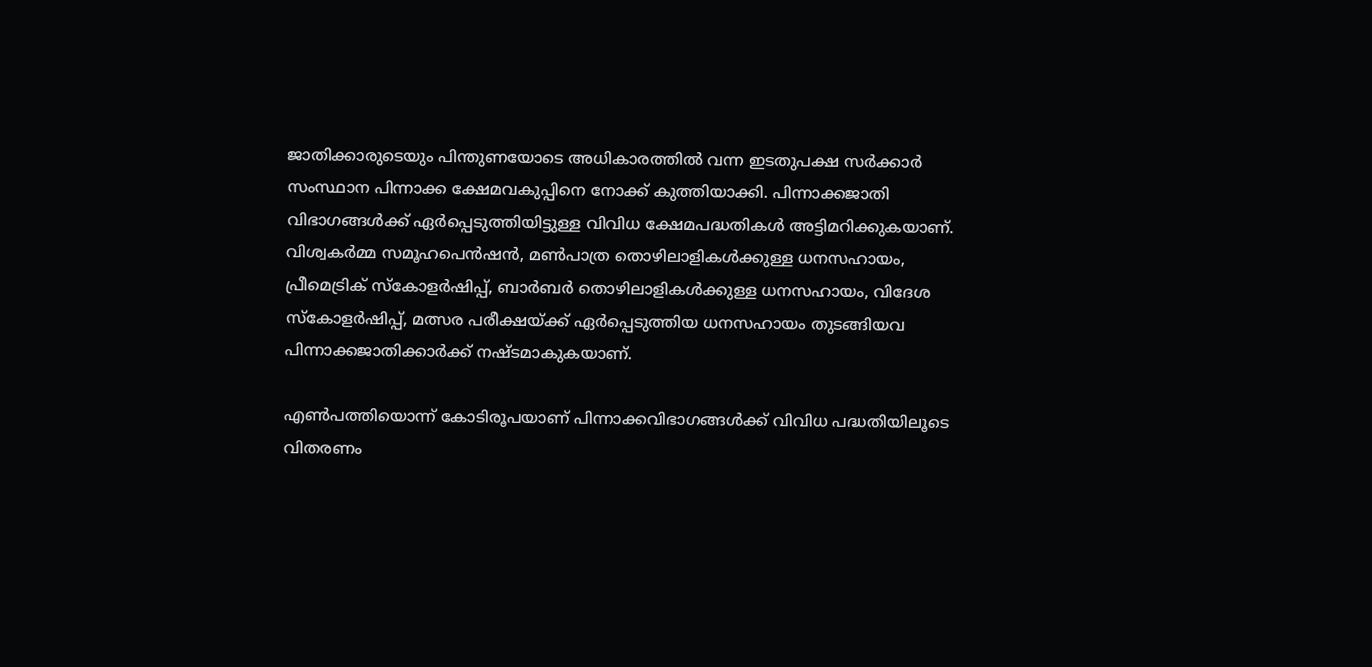ജാതിക്കാരുടെയും പിന്തുണയോടെ അധികാരത്തില്‍ വന്ന ഇടതുപക്ഷ സര്‍ക്കാര്‍ സംസ്ഥാന പിന്നാക്ക ക്ഷേമവകുപ്പിനെ നോക്ക് കുത്തിയാക്കി. പിന്നാക്കജാതി വിഭാഗങ്ങള്‍ക്ക് ഏര്‍പ്പെടുത്തിയിട്ടുള്ള വിവിധ ക്ഷേമപദ്ധതികള്‍ അട്ടിമറിക്കുകയാണ്. വിശ്വകര്‍മ്മ സമൂഹപെന്‍ഷന്‍, മണ്‍പാത്ര തൊഴിലാളികള്‍ക്കുള്ള ധനസഹായം, പ്രീമെട്രിക് സ്‌കോളര്‍ഷിപ്പ്, ബാര്‍ബര്‍ തൊഴിലാളികള്‍ക്കുള്ള ധനസഹായം, വിദേശ സ്‌കോളര്‍ഷിപ്പ്, മത്സര പരീക്ഷയ്‌ക്ക് ഏര്‍പ്പെടുത്തിയ ധനസഹായം തുടങ്ങിയവ പിന്നാക്കജാതിക്കാര്‍ക്ക് നഷ്ടമാകുകയാണ്.

എണ്‍പത്തിയൊന്ന് കോടിരൂപയാണ് പിന്നാക്കവിഭാഗങ്ങള്‍ക്ക് വിവിധ പദ്ധതിയിലൂടെ വിതരണം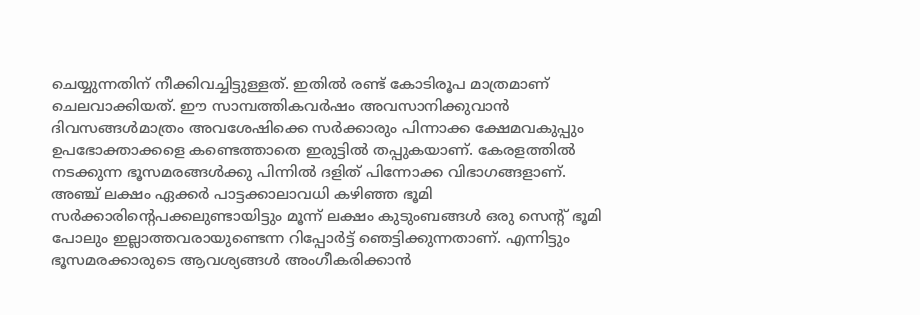ചെയ്യുന്നതിന് നീക്കിവച്ചിട്ടുള്ളത്. ഇതില്‍ രണ്ട് കോടിരൂപ മാത്രമാണ് ചെലവാക്കിയത്. ഈ സാമ്പത്തികവര്‍ഷം അവസാനിക്കുവാന്‍ ദിവസങ്ങള്‍മാത്രം അവശേഷിക്കെ സര്‍ക്കാരും പിന്നാക്ക ക്ഷേമവകുപ്പും ഉപഭോക്താക്കളെ കണ്ടെത്താതെ ഇരുട്ടില്‍ തപ്പുകയാണ്. കേരളത്തില്‍ നടക്കുന്ന ഭൂസമരങ്ങള്‍ക്കു പിന്നില്‍ ദളിത് പിന്നോക്ക വിഭാഗങ്ങളാണ്. അഞ്ച് ലക്ഷം ഏക്കര്‍ പാട്ടക്കാലാവധി കഴിഞ്ഞ ഭൂമി സര്‍ക്കാരിന്റെപക്കലുണ്ടായിട്ടും മൂന്ന് ലക്ഷം കുടുംബങ്ങള്‍ ഒരു സെന്റ് ഭൂമി പോലും ഇല്ലാത്തവരായുണ്ടെന്ന റിപ്പോര്‍ട്ട് ഞെട്ടിക്കുന്നതാണ്. എന്നിട്ടും ഭൂസമരക്കാരുടെ ആവശ്യങ്ങള്‍ അംഗീകരിക്കാന്‍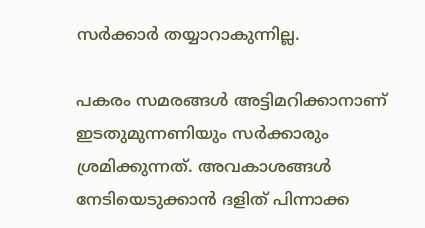സര്‍ക്കാര്‍ തയ്യാറാകുന്നില്ല.

പകരം സമരങ്ങള്‍ അട്ടിമറിക്കാനാണ് ഇടതുമുന്നണിയും സര്‍ക്കാരും ശ്രമിക്കുന്നത്. അവകാശങ്ങള്‍ നേടിയെടുക്കാന്‍ ദളിത് പിന്നാക്ക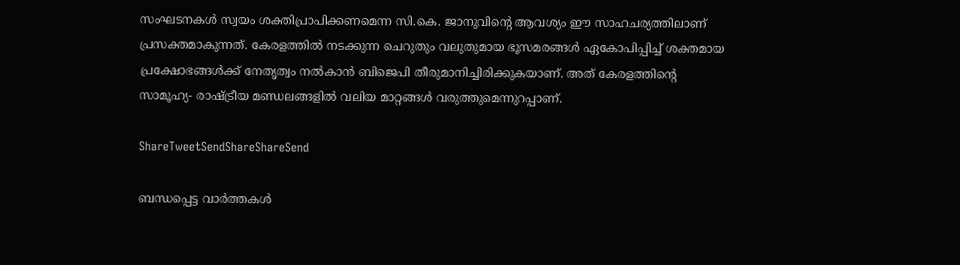സംഘടനകള്‍ സ്വയം ശക്തിപ്രാപിക്കണമെന്ന സി.കെ. ജാനുവിന്റെ ആവശ്യം ഈ സാഹചര്യത്തിലാണ് പ്രസക്തമാകുന്നത്. കേരളത്തില്‍ നടക്കുന്ന ചെറുതും വലുതുമായ ഭൂസമരങ്ങള്‍ ഏകോപിപ്പിച്ച് ശക്തമായ പ്രക്ഷോഭങ്ങള്‍ക്ക് നേതൃത്വം നല്‍കാന്‍ ബിജെപി തീരുമാനിച്ചിരിക്കുകയാണ്. അത് കേരളത്തിന്റെ സാമൂഹ്യ- രാഷ്‌ട്രീയ മണ്ഡലങ്ങളില്‍ വലിയ മാറ്റങ്ങള്‍ വരുത്തുമെന്നുറപ്പാണ്.

ShareTweetSendShareShareSend

ബന്ധപ്പെട്ട വാര്‍ത്തകള്‍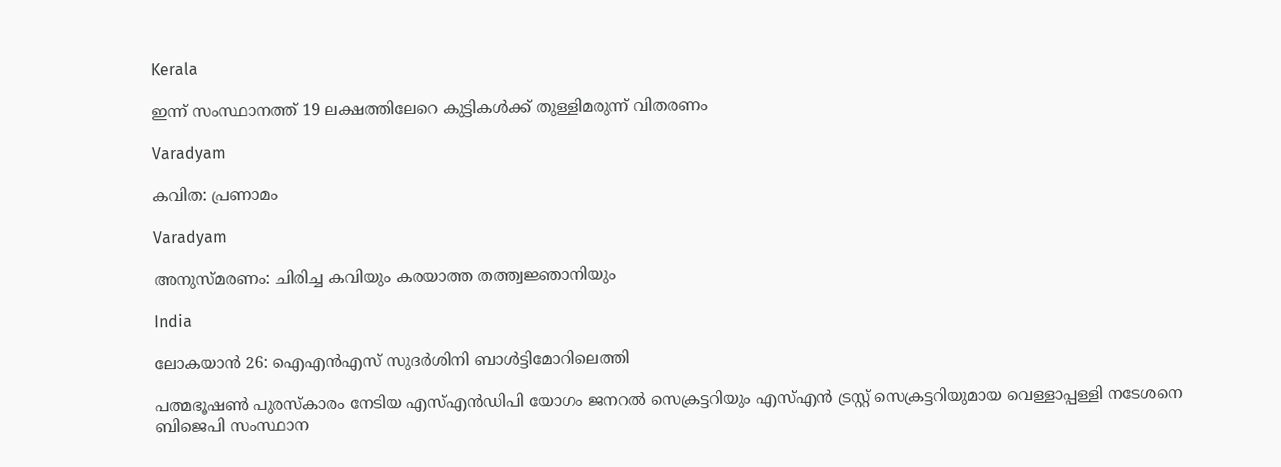Kerala

ഇന്ന് സംസ്ഥാനത്ത് 19 ലക്ഷത്തിലേറെ കുട്ടികൾക്ക് തുള്ളിമരുന്ന് വിതരണം

Varadyam

കവിത: പ്രണാമം

Varadyam

അനുസ്മരണം: ചിരിച്ച കവിയും കരയാത്ത തത്ത്വജ്ഞാനിയും

India

ലോകയാന്‍ 26: ഐഎന്‍എസ് സുദര്‍ശിനി ബാള്‍ട്ടിമോറിലെത്തി

പത്മഭൂഷണ്‍ പുരസ്‌കാരം നേടിയ എസ്എന്‍ഡിപി യോഗം ജനറല്‍ സെക്രട്ടറിയും എസ്എന്‍ ട്രസ്റ്റ് സെക്രട്ടറിയുമായ വെള്ളാപ്പള്ളി നടേശനെ ബിജെപി സംസ്ഥാന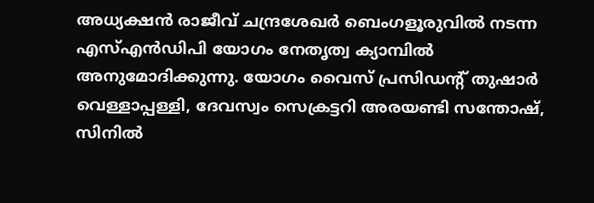അധ്യക്ഷന്‍ രാജീവ് ചന്ദ്രശേഖര്‍ ബെംഗളൂരുവില്‍ നടന്ന എസ്എന്‍ഡിപി യോഗം നേതൃത്വ ക്യാമ്പില്‍ അനുമോദിക്കുന്നു. യോഗം വൈസ് പ്രസിഡന്റ് തുഷാര്‍ വെള്ളാപ്പള്ളി, ദേവസ്വം സെക്രട്ടറി അരയണ്ടി സന്തോഷ്, സിനില്‍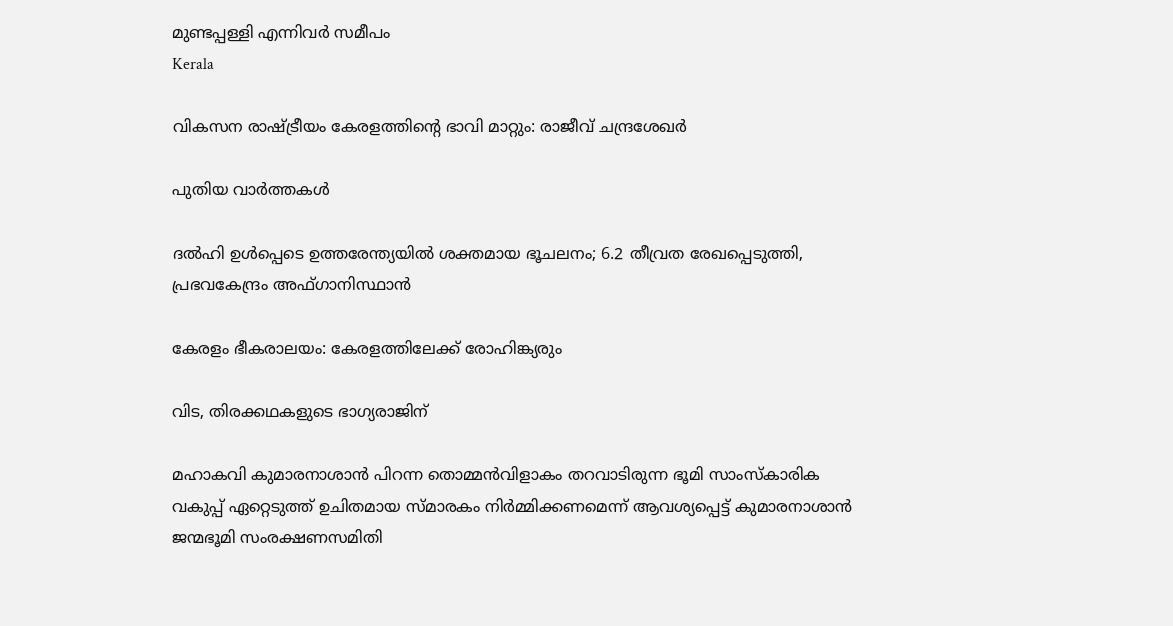മുണ്ടപ്പള്ളി എന്നിവര്‍ സമീപം
Kerala

വികസന രാഷ്‌ട്രീയം കേരളത്തിന്റെ ഭാവി മാറ്റും: രാജീവ് ചന്ദ്രശേഖര്‍

പുതിയ വാര്‍ത്തകള്‍

ദല്‍ഹി ഉള്‍പ്പെടെ ഉത്തരേന്ത്യയില്‍ ശക്തമായ ഭൂചലനം; 6.2 തീവ്രത രേഖപ്പെടുത്തി, പ്രഭവകേന്ദ്രം അഫ്ഗാനിസ്ഥാന്‍

കേരളം ഭീകരാലയം: കേരളത്തിലേക്ക് രോഹിങ്ക്യരും

വിട, തിരക്കഥകളുടെ ഭാഗ്യരാജിന്

മഹാകവി കുമാരനാശാന്‍ പിറന്ന തൊമ്മന്‍വിളാകം തറവാടിരുന്ന ഭൂമി സാംസ്‌കാരിക വകുപ്പ് ഏറ്റെടുത്ത് ഉചിതമായ സ്മാരകം നിര്‍മ്മിക്കണമെന്ന് ആവശ്യപ്പെട്ട് കുമാരനാശാന്‍ ജന്മഭൂമി സംരക്ഷണസമിതി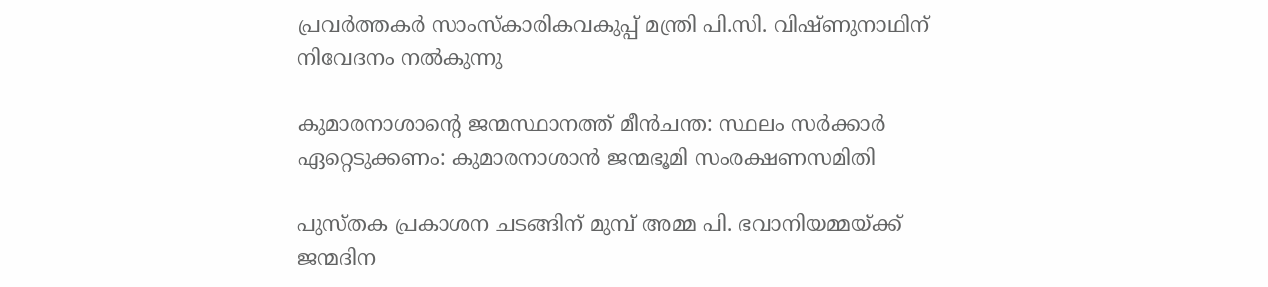പ്രവര്‍ത്തകര്‍ സാംസ്‌കാരികവകുപ്പ് മന്ത്രി പി.സി. വിഷ്ണുനാഥിന് നിവേദനം നല്‍കുന്നു

കുമാരനാശാന്റെ ജന്മസ്ഥാനത്ത് മീന്‍ചന്ത: സ്ഥലം സര്‍ക്കാര്‍ ഏറ്റെടുക്കണം: കുമാരനാശാന്‍ ജന്മഭൂമി സംരക്ഷണസമിതി

പുസ്തക പ്രകാശന ചടങ്ങിന് മുമ്പ് അമ്മ പി. ഭവാനിയമ്മയ്ക്ക് ജന്മദിന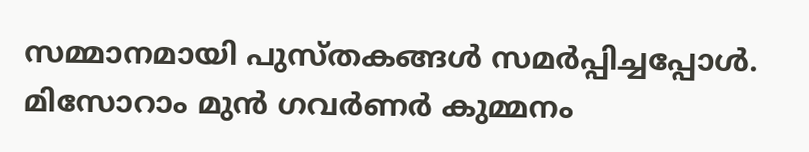സമ്മാനമായി പുസ്തകങ്ങള്‍ സമര്‍പ്പിച്ചപ്പോള്‍. മിസോറാം മുന്‍ ഗവര്‍ണര്‍ കുമ്മനം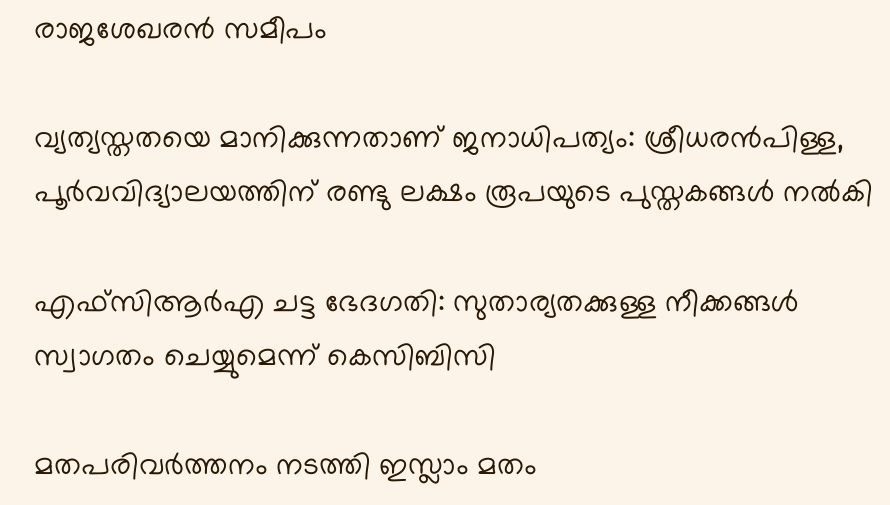രാജശേഖരന്‍ സമീപം

വ്യത്യസ്തതയെ മാനിക്കുന്നതാണ് ജനാധിപത്യം: ശ്രീധരന്‍പിള്ള, പൂര്‍വവിദ്യാലയത്തിന് രണ്ടു ലക്ഷം രൂപയുടെ പുസ്തകങ്ങള്‍ നല്‍കി

എഫ്‌സിആര്‍എ ചട്ട ഭേദഗതി: സുതാര്യതക്കുള്ള നീക്കങ്ങള്‍ സ്വാഗതം ചെയ്യുമെന്ന് കെസിബിസി

മതപരിവർത്തനം നടത്തി ഇസ്ലാം മതം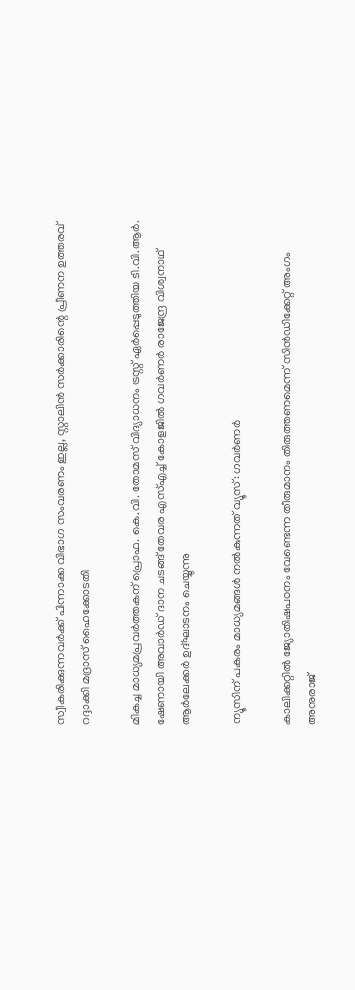സ്വീകരിക്കുന്നവർക്ക് പിന്നാക്ക വിഭാഗ സംവരണം ഇല്ല, സ്റ്റാലിൻ സർക്കാരിന്റെ പ്രീണന ഉത്തരവ് റദ്ദാക്കി മദ്രാസ് ഹൈക്കോടതി

മികച്ച മാധ്യമപ്രവര്‍ത്തകന് പ്രൊഫ. കെ.വി. തോമസ് വിദ്യാധനം ട്രസ്റ്റ് ഏര്‍പ്പെടുത്തിയ ടി.വി.ആര്‍. ഷേണായി അവാര്‍ഡ് ദാന ചടങ്ങ് തേവര എസ്എച്ച് കോളജില്‍ ഗവര്‍ണര്‍ രാജേന്ദ്ര വിശ്വനാഥ് ആര്‍ലേക്കര്‍ ഉദ്ഘാടനം ചെയ്യുന്നു

ന്യൂസിന് പകരം മാധ്യമങ്ങള്‍ നല്‍കുന്നത് വ്യൂസ്: ഗവര്‍ണര്‍

കാലിക്കറ്റില്‍ ജ്യോതിഷപഠനം വേണ്ടെന്ന തീരുമാനം തിരുത്തണമെന്ന് സിന്‍ഡിക്കേറ്റ് അംഗം അനുരാജ്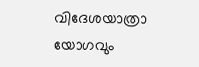വിദേശയാത്രാ യോഗവും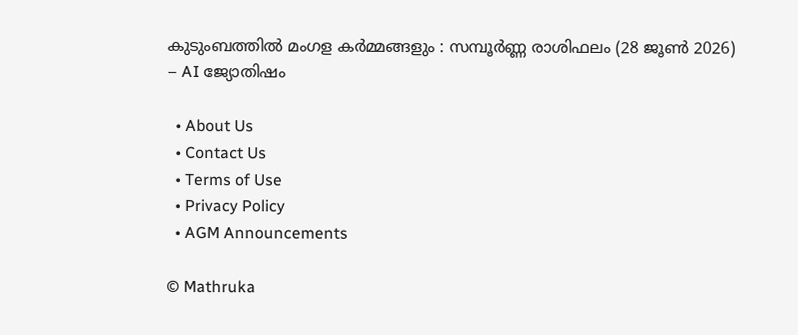കുടുംബത്തിൽ മംഗള കർമ്മങ്ങളും : സമ്പൂർണ്ണ രാശിഫലം (28 ജൂൺ 2026) – AI ജ്യോതിഷം

  • About Us
  • Contact Us
  • Terms of Use
  • Privacy Policy
  • AGM Announcements

© Mathruka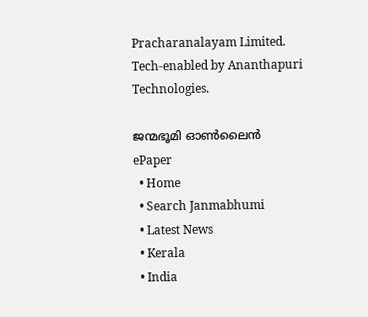Pracharanalayam Limited.
Tech-enabled by Ananthapuri Technologies.

ജന്മഭൂമി ഓണ്‍ലൈന്‍
ePaper
  • Home
  • Search Janmabhumi
  • Latest News
  • Kerala
  • India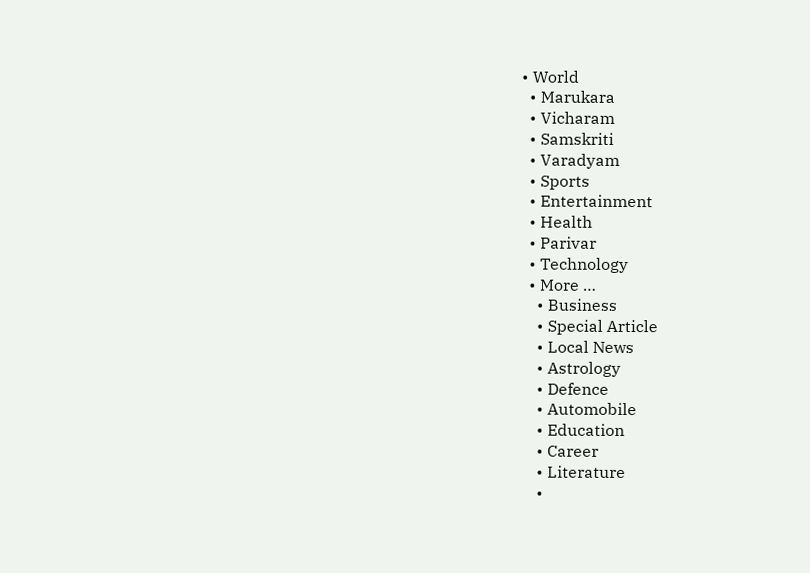• World
  • Marukara
  • Vicharam
  • Samskriti
  • Varadyam
  • Sports
  • Entertainment
  • Health
  • Parivar
  • Technology
  • More …
    • Business
    • Special Article
    • Local News
    • Astrology
    • Defence
    • Automobile
    • Education
    • Career
    • Literature
    •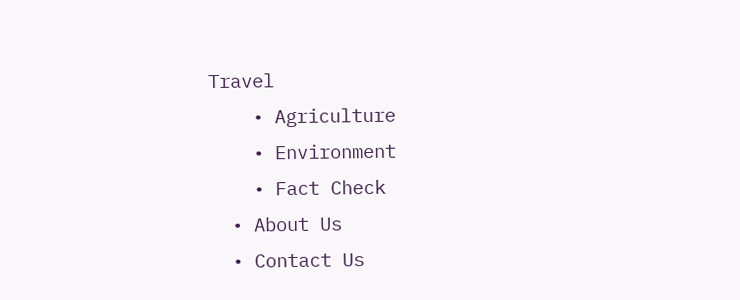Travel
    • Agriculture
    • Environment
    • Fact Check
  • About Us
  • Contact Us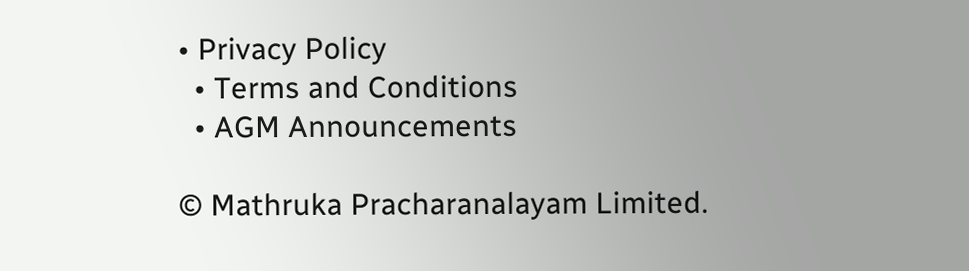• Privacy Policy
  • Terms and Conditions
  • AGM Announcements

© Mathruka Pracharanalayam Limited.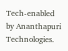Tech-enabled by Ananthapuri Technologies.